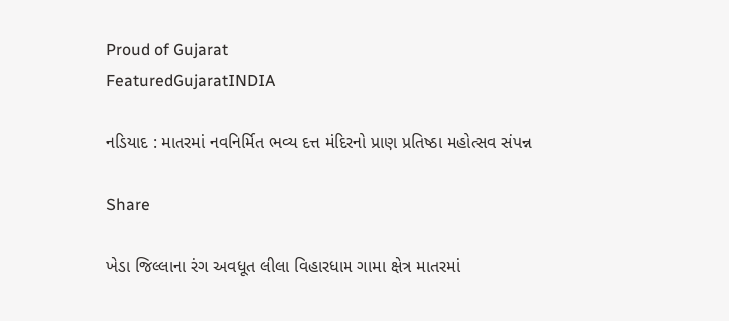Proud of Gujarat
FeaturedGujaratINDIA

નડિયાદ : માતરમાં નવનિર્મિત ભવ્ય દત્ત મંદિરનો પ્રાણ પ્રતિષ્ઠા મહોત્સવ સંપન્ન

Share

ખેડા જિલ્લાના રંગ અવધૂત લીલા વિહારધામ ગામા ક્ષેત્ર માતરમાં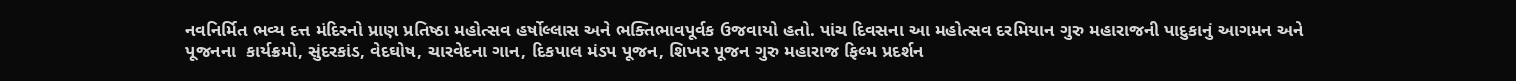નવનિર્મિત ભવ્ય દત્ત મંદિરનો પ્રાણ પ્રતિષ્ઠા મહોત્સવ હર્ષોલ્લાસ અને ભક્તિભાવપૂર્વક ઉજવાયો હતો. પાંચ દિવસના આ મહોત્સવ દરમિયાન ગુરુ મહારાજની પાદુકાનું આગમન અને પૂજનના  કાર્યક્રમો, સુંદરકાંડ, વેદઘોષ, ચારવેદના ગાન, દિકપાલ મંડપ પૂજન, શિખર પૂજન ગુરુ મહારાજ ફિલ્મ પ્રદર્શન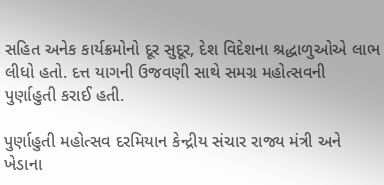સહિત અનેક કાર્યક્રમોનો દૂર સુદૂર, દેશ વિદેશના શ્રદ્ધાળુઓએ લાભ લીધો હતો. દત્ત યાગની ઉજવણી સાથે સમગ્ર મહોત્સવની પુર્ણાહુતી કરાઈ હતી.

પુર્ણાહુતી મહોત્સવ દરમિયાન કેન્દ્રીય સંચાર રાજ્ય મંત્રી અને ખેડાના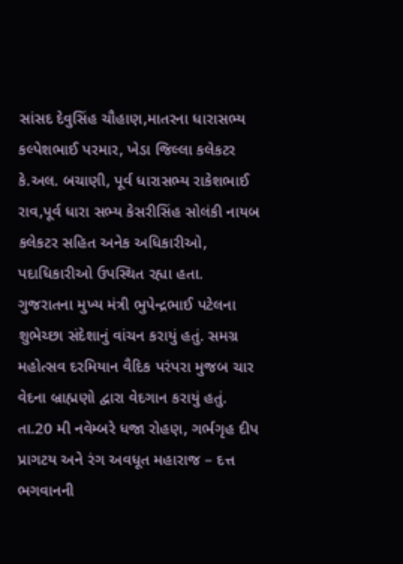સાંસદ દેવુસિંહ ચૌહાણ,માતરના ધારાસભ્ય કલ્પેશભાઈ પરમાર, ખેડા જિલ્લા કલેકટર કે.અલ. બચાણી, પૂર્વ ધારાસભ્ય રાકેશભાઈ રાવ,પૂર્વ ધારા સભ્ય કેસરીસિંહ સોલંકી નાયબ કલેકટર સહિત અનેક અધિકારીઓ, પદાધિકારીઓ ઉપસ્થિત રહ્યા હતા. ગુજરાતના મુખ્ય મંત્રી ભુપેન્દ્રભાઈ પટેલના શુભેચ્છા સંદેશાનું વાંચન કરાયું હતું. સમગ્ર મહોત્સવ દરમિયાન વૈદિક પરંપરા મુજબ ચાર વેદના બ્રાહ્મણો દ્વારા વેદગાન કરાયું હતું. તા.20 મી નવેમ્બરે ધજા રોહણ, ગર્ભગૃહ દીપ પ્રાગટય અને રંગ અવધૂત મહારાજ – દત્ત ભગવાનની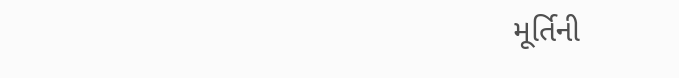મૂર્તિની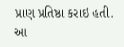પ્રાણ પ્રતિષ્ઠા કરાઇ હતી. આ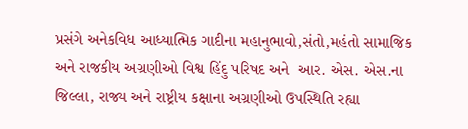પ્રસંગે અનેકવિધ આધ્યાત્મિક ગાદીના મહાનુભાવો,સંતો,મહંતો સામાજિક અને રાજકીય અગ્રણીઓ વિશ્વ હિંદુ પરિષદ અને  આર. એસ. એસ.ના જિલ્લા, રાજ્ય અને રાષ્ટ્રીય કક્ષાના અગ્રણીઓ ઉપસ્થિતિ રહ્યા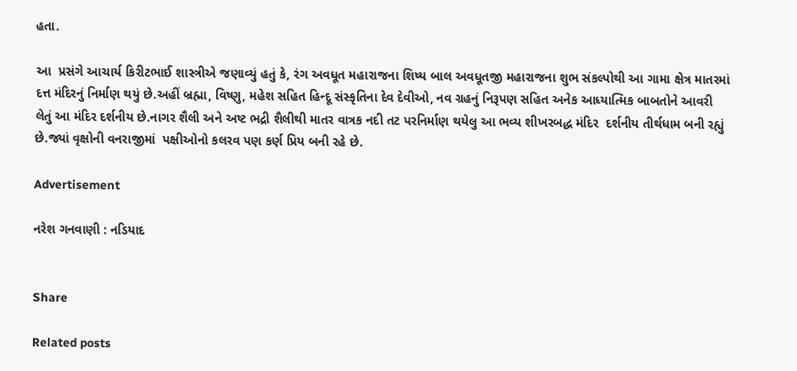હતા.

આ  પ્રસંગે આચાર્ય કિરીટભાઈ શાસ્ત્રીએ જણાવ્યું હતું કે, રંગ અવધૂત મહારાજના શિષ્ય બાલ અવધૂતજી મહારાજના શુભ સંકલ્પોથી આ ગામા ક્ષેત્ર માતરમાં દત્ત મંદિરનું નિર્માણ થયું છે.અહીં બ્રહ્મા, વિષ્ણુ, મહેશ સહિત હિન્દૂ સંસ્કૃતિના દેવ દેવીઓ, નવ ગ્રહનું નિરૂપણ સહિત અનેક આધ્યાત્મિક બાબતોને આવરી લેતું આ મંદિર દર્શનીય છે.નાગર શૈલી અને અષ્ટ ભદ્રી શૈલીથી માતર વાત્રક નદી તટ પરનિર્માણ થયેલુ આ ભવ્ય શીખરબદ્ધ મંદિર  દર્શનીય તીર્થધામ બની રહ્યું છે.જ્યાં વૃક્ષોની વનરાજીમાં  પક્ષીઓનો કલરવ પણ કર્ણ પ્રિય બની રહે છે.

Advertisement

નરેશ ગનવાણી : નડિયાદ


Share

Related posts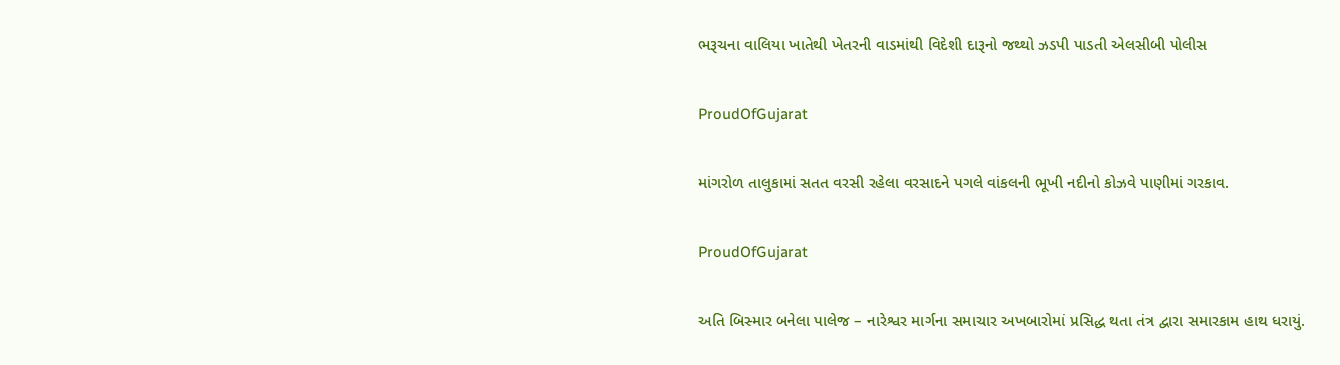ભરૂચના વાલિયા ખાતેથી ખેતરની વાડમાંથી વિદેશી દારૂનો જથ્થો ઝડપી પાડતી એલસીબી પોલીસ

ProudOfGujarat

માંગરોળ તાલુકામાં સતત વરસી રહેલા વરસાદને પગલે વાંકલની ભૂખી નદીનો કોઝવે પાણીમાં ગરકાવ.

ProudOfGujarat

અતિ બિસ્માર બનેલા પાલેજ – નારેશ્વર માર્ગના સમાચાર અખબારોમાં પ્રસિદ્ધ થતા તંત્ર દ્વારા સમારકામ હાથ ધરાયું.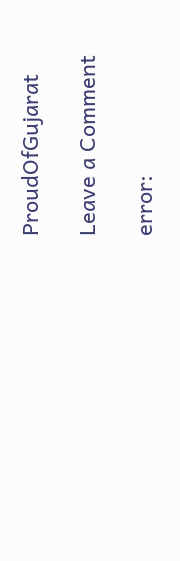ProudOfGujarat

Leave a Comment

error: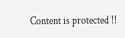Content is protected !!